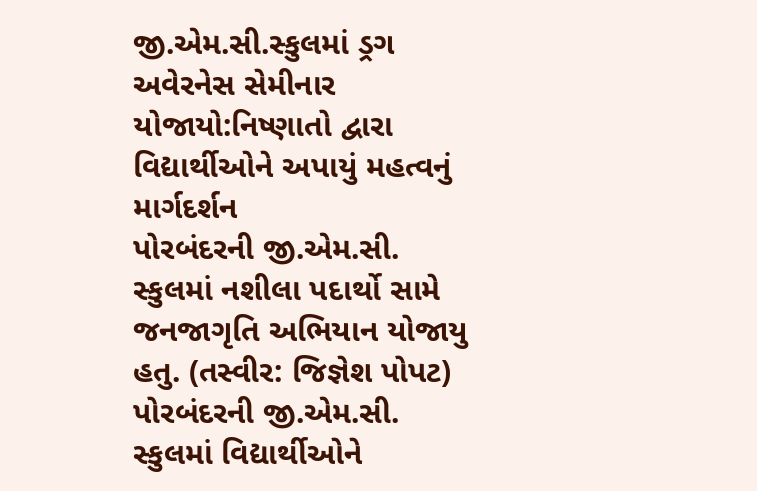જી.એમ.સી.સ્કુલમાં ડ્રગ અવેરનેસ સેમીનાર યોજાયો:નિષ્ણાતો દ્વારા વિદ્યાર્થીઓને અપાયું મહત્વનું માર્ગદર્શન
પોરબંદરની જી.એમ.સી. સ્કુલમાં નશીલા પદાર્થો સામે જનજાગૃતિ અભિયાન યોજાયુ હતુ. (તસ્વીર: જિજ્ઞેશ પોપટ)
પોરબંદરની જી.એમ.સી. સ્કુલમાં વિદ્યાર્થીઓને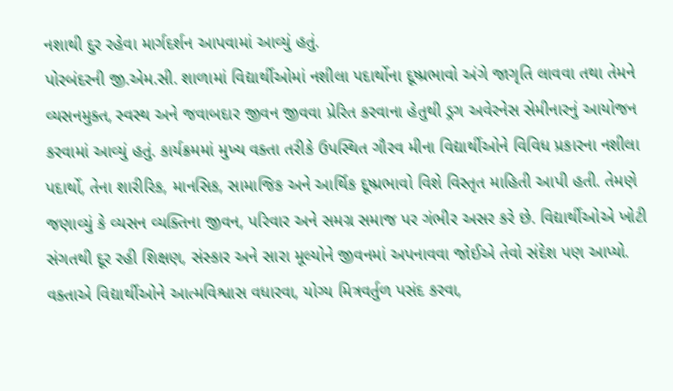નશાથી દુર રહેવા માર્ગદર્શન આપવામાં આવ્યું હતું.
પોરબંદરની જી.એમ.સી. શાળામાં વિદ્યાર્થીઓમાં નશીલા પદાર્થોના દૂષ્પ્રભાવો અંગે જાગૃતિ લાવવા તથા તેમને વ્યસનમુક્ત, સ્વસ્થ અને જવાબદાર જીવન જીવવા પ્રેરિત કરવાના હેતુથી ડ્રગ અવેરનેસ સેમીનારનું આયોજન કરવામાં આવ્યું હતું. કાર્યક્રમમાં મુખ્ય વક્તા તરીકે ઉપસ્થિત ગૌરવ મીના વિદ્યાર્થીઓને વિવિધ પ્રકારના નશીલા પદાર્થો, તેના શારીરિક, માનસિક, સામાજિક અને આર્થિક દૂષ્પ્રભાવો વિશે વિસ્તૃત માહિતી આપી હતી. તેમણે જણાવ્યું કે વ્યસન વ્યક્તિના જીવન, પરિવાર અને સમગ્ર સમાજ પર ગંભીર અસર કરે છે. વિદ્યાર્થીઓએ ખોટી સંગતથી દૂર રહી શિક્ષણ, સંસ્કાર અને સારા મૂલ્યોને જીવનમાં અપનાવવા જોઈએ તેવો સંદેશ પણ આપ્યો. વક્તાએ વિદ્યાર્થીઓને આત્મવિશ્વાસ વધારવા, યોગ્ય મિત્રવર્તુળ પસંદ કરવા,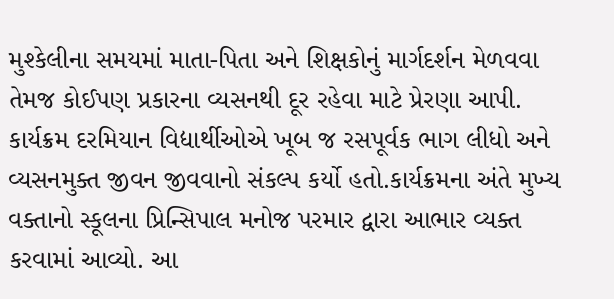મુશ્કેલીના સમયમાં માતા-પિતા અને શિક્ષકોનું માર્ગદર્શન મેળવવા તેમજ કોઈપણ પ્રકારના વ્યસનથી દૂર રહેવા માટે પ્રેરણા આપી. કાર્યક્રમ દરમિયાન વિદ્યાર્થીઓએ ખૂબ જ રસપૂર્વક ભાગ લીધો અને વ્યસનમુક્ત જીવન જીવવાનો સંકલ્પ કર્યો હતો.કાર્યક્રમના અંતે મુખ્ય વક્તાનો સ્કૂલના પ્રિન્સિપાલ મનોજ પરમાર દ્વારા આભાર વ્યક્ત કરવામાં આવ્યો. આ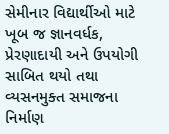સેમીનાર વિદ્યાર્થીઓ માટે ખૂબ જ જ્ઞાનવર્ધક, પ્રેરણાદાયી અને ઉપયોગી સાબિત થયો તથા વ્યસનમુક્ત સમાજના નિર્માણ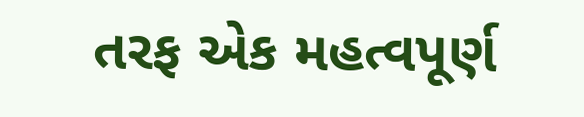તરફ એક મહત્વપૂર્ણ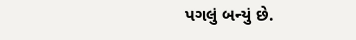પગલું બન્યું છે.